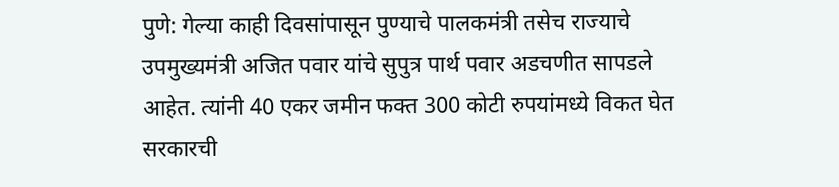पुणे: गेल्या काही दिवसांपासून पुण्याचे पालकमंत्री तसेच राज्याचे उपमुख्यमंत्री अजित पवार यांचे सुपुत्र पार्थ पवार अडचणीत सापडले आहेत. त्यांनी 40 एकर जमीन फक्त 300 कोटी रुपयांमध्ये विकत घेत सरकारची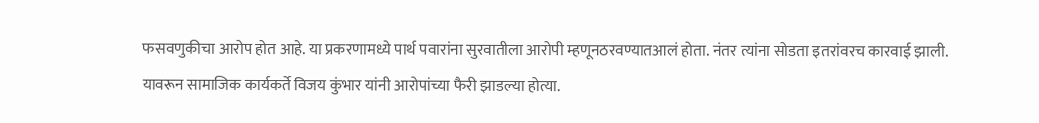फसवणुकीचा आरोप होत आहे. या प्रकरणामध्ये पार्थ पवारांना सुरवातीला आरोपी म्हणूनठरवण्यातआलं होता. नंतर त्यांना सोडता इतरांवरच कारवाई झाली. यावरून सामाजिक कार्यकर्ते विजय कुंभार यांनी आरोपांच्या फैरी झाडल्या होत्या.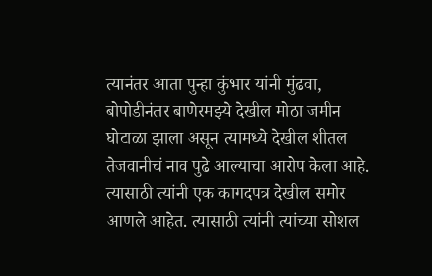त्यानंतर आता पुन्हा कुंभार यांनी मुंढवा, बोपोडीनंतर बाणेरमझ्ये देखील मोठा जमीन घोटाळा झाला असून त्यामध्ये देखील शीतल तेजवानीचं नाव पुढे आल्याचा आरोप केला आहे. त्यासाठी त्यांनी एक कागदपत्र देखील समोर आणले आहेत. त्यासाठी त्यांनी त्यांच्या सोशल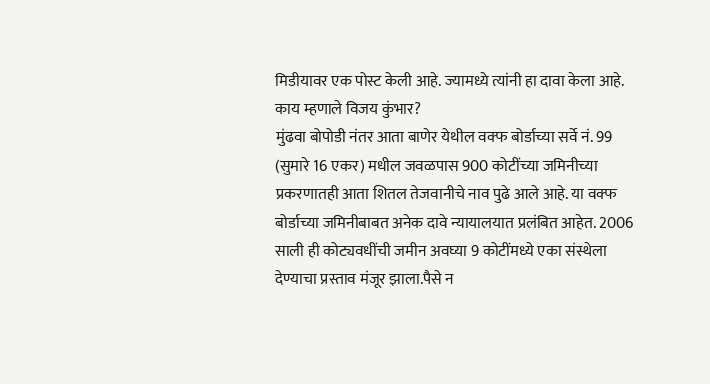मिडीयावर एक पोस्ट केली आहे. ज्यामध्ये त्यांनी हा दावा केला आहे.
काय म्हणाले विजय कुंभार?
मुंढवा बोपोडी नंतर आता बाणेर येथील वक्फ बोर्डाच्या सर्वे नं. 99 (सुमारे 16 एकर) मधील जवळपास 900 कोटींच्या जमिनीच्या प्रकरणातही आता शितल तेजवानीचे नाव पुढे आले आहे. या वक्फ बोर्डाच्या जमिनीबाबत अनेक दावे न्यायालयात प्रलंबित आहेत. 2006 साली ही कोट्यवधींची जमीन अवघ्या 9 कोटींमध्ये एका संस्थेला देण्याचा प्रस्ताव मंजूर झाला.पैसे न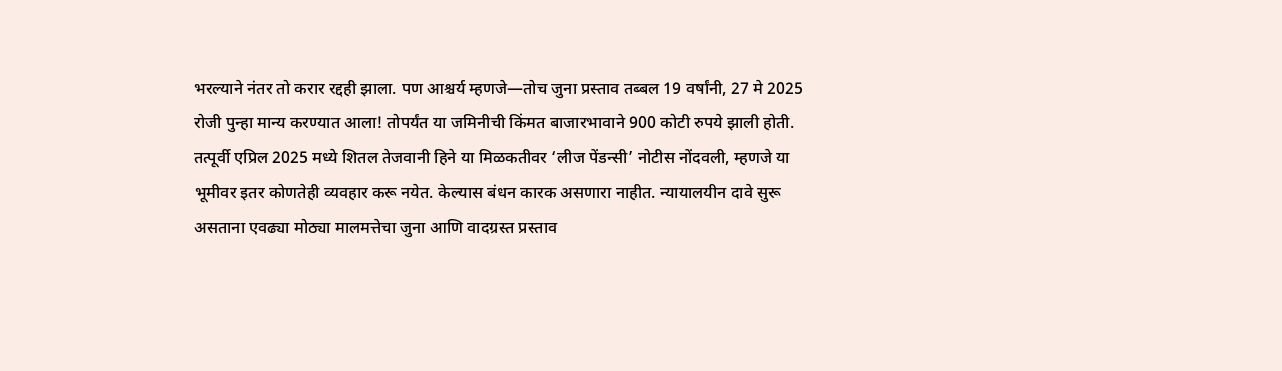भरल्याने नंतर तो करार रद्दही झाला. पण आश्चर्य म्हणजे—तोच जुना प्रस्ताव तब्बल 19 वर्षांनी, 27 मे 2025 रोजी पुन्हा मान्य करण्यात आला! तोपर्यंत या जमिनीची किंमत बाजारभावाने 900 कोटी रुपये झाली होती.
तत्पूर्वी एप्रिल 2025 मध्ये शितल तेजवानी हिने या मिळकतीवर ‘लीज पेंडन्सी’ नोटीस नोंदवली, म्हणजे या भूमीवर इतर कोणतेही व्यवहार करू नयेत. केल्यास बंधन कारक असणारा नाहीत. न्यायालयीन दावे सुरू असताना एवढ्या मोठ्या मालमत्तेचा जुना आणि वादग्रस्त प्रस्ताव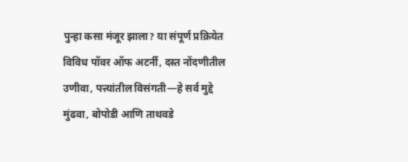पुन्हा कसा मंजूर झाला? या संपूर्ण प्रक्रियेत विविध पॉवर ऑफ अटर्नी, दस्त नोंदणीतील उणीवा, पत्त्यांतील विसंगती—हे सर्व मुद्दे मुंढवा, बोपोडी आणि ताथवडे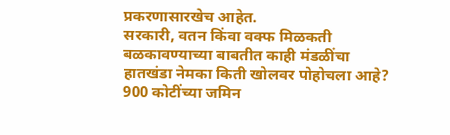प्रकरणासारखेच आहेत.
सरकारी, वतन किंवा वक्फ मिळकती बळकावण्याच्या बाबतीत काही मंडळींचा हातखंडा नेमका किती खोलवर पोहोचला आहे? 900 कोटींच्या जमिन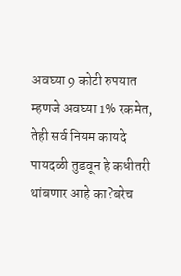अवघ्या 9 कोटी रुपयात म्हणजे अवघ्या 1% रकमेत, तेही सर्व नियम कायदे पायदळी तुडवून हे कधीतरी थांबणार आहे का?बरेच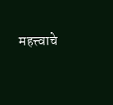महत्त्वाचे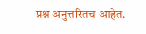प्रश्न अनुत्तरितच आहेत.